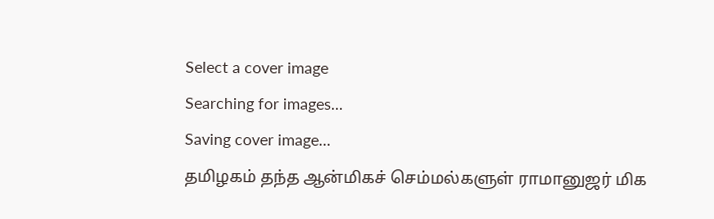Select a cover image
Searching for images...
Saving cover image...
தமிழகம் தந்த ஆன்மிகச் செம்மல்களுள் ராமானுஜர் மிக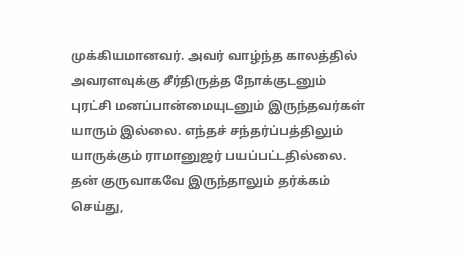முக்கியமானவர். அவர் வாழ்ந்த காலத்தில் அவரளவுக்கு சீர்திருத்த நோக்குடனும் புரட்சி மனப்பான்மையுடனும் இருந்தவர்கள் யாரும் இல்லை. எந்தச் சந்தர்ப்பத்திலும் யாருக்கும் ராமானுஜர் பயப்பட்டதில்லை. தன் குருவாகவே இருந்தாலும் தர்க்கம் செய்து,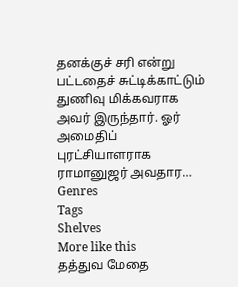தனக்குச் சரி என்று பட்டதைச் சுட்டிக்காட்டும் துணிவு மிக்கவராக அவர் இருந்தார். ஓர் அமைதிப் புரட்சியாளராக ராமானுஜர் அவதார…
Genres
Tags
Shelves
More like this
தத்துவ மேதை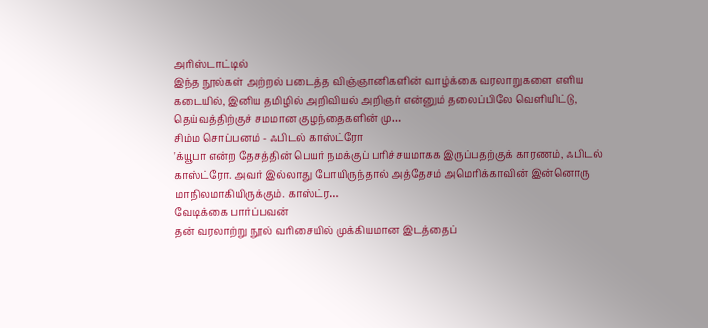அரிஸ்டாட்டில்
இந்த நூல்கள் அற்றல் படைத்த விஞ்ஞானிகளின் வாழ்க்கை வரலாறுகளை எளிய கடையில், இனிய தமிழில் அறிவியல் அறிஞர் என்னும் தலைப்பிலே வெளியிட்டு, தெய்வத்திற்குச் சமமான குழந்தைகளின் மு…
சிம்ம சொப்பனம் - ஃபிடல் காஸ்ட்ரோ
'க்யூபா என்ற தேசத்தின் பெயர் நமக்குப் பரிச்சயமாகக இருப்பதற்குக் காரணம், ஃபிடல் காஸ்ட்ரோ. அவர் இல்லாது போயிருந்தால் அத்தேசம் அமெரிக்காவின் இன்னொரு மாநிலமாகியிருக்கும். காஸ்ட்ர…
வேடிக்கை பார்ப்பவன்
தன் வரலாற்று நூல் வரிசையில் முக்கியமான இடத்தைப்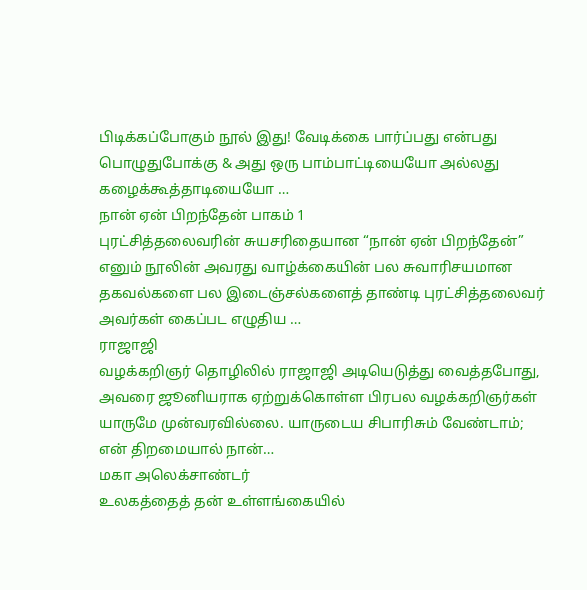பிடிக்கப்போகும் நூல் இது! வேடிக்கை பார்ப்பது என்பது பொழுதுபோக்கு & அது ஒரு பாம்பாட்டியையோ அல்லது கழைக்கூத்தாடியையோ …
நான் ஏன் பிறந்தேன் பாகம் 1
புரட்சித்தலைவரின் சுயசரிதையான “நான் ஏன் பிறந்தேன்” எனும் நூலின் அவரது வாழ்க்கையின் பல சுவாரிசயமான தகவல்களை பல இடைஞ்சல்களைத் தாண்டி புரட்சித்தலைவர் அவர்கள் கைப்பட எழுதிய …
ராஜாஜி
வழக்கறிஞர் தொழிலில் ராஜாஜி அடியெடுத்து வைத்தபோது, அவரை ஜூனியராக ஏற்றுக்கொள்ள பிரபல வழக்கறிஞர்கள் யாருமே முன்வரவில்லை. யாருடைய சிபாரிசும் வேண்டாம்; என் திறமையால் நான்…
மகா அலெக்சாண்டர்
உலகத்தைத் தன் உள்ளங்கையில்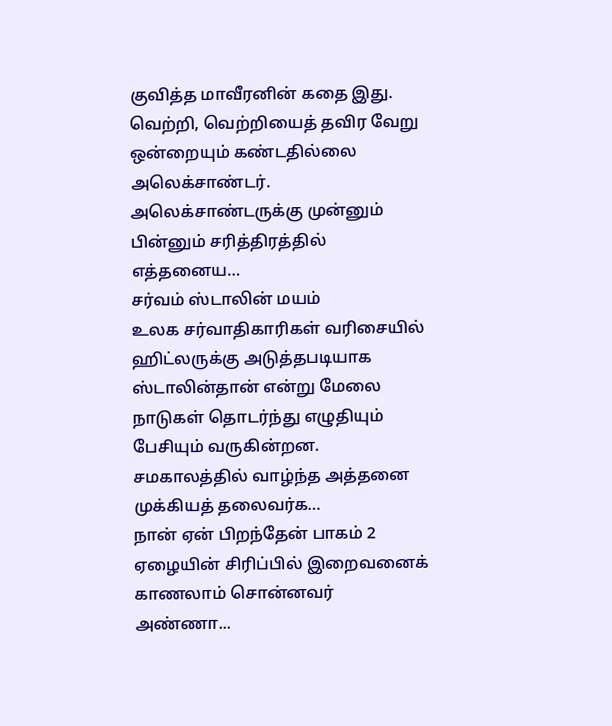குவித்த மாவீரனின் கதை இது. வெற்றி, வெற்றியைத் தவிர வேறு ஒன்றையும் கண்டதில்லை அலெக்சாண்டர். அலெக்சாண்டருக்கு முன்னும் பின்னும் சரித்திரத்தில் எத்தனைய…
சர்வம் ஸ்டாலின் மயம்
உலக சர்வாதிகாரிகள் வரிசையில் ஹிட்லருக்கு அடுத்தபடியாக ஸ்டாலின்தான் என்று மேலை நாடுகள் தொடர்ந்து எழுதியும் பேசியும் வருகின்றன. சமகாலத்தில் வாழ்ந்த அத்தனை முக்கியத் தலைவர்க…
நான் ஏன் பிறந்தேன் பாகம் 2
ஏழையின் சிரிப்பில் இறைவனைக் காணலாம் சொன்னவர் அண்ணா...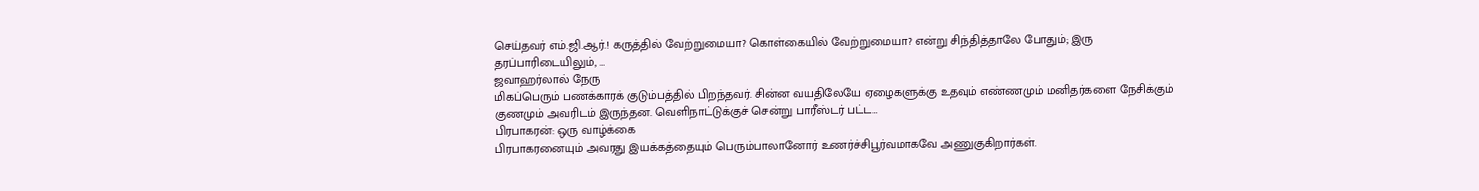செய்தவர் எம்.ஜி.ஆர்.! கருத்தில் வேற்றுமையா? கொள்கையில் வேற்றுமையா? என்று சிந்தித்தாலே போதும்; இரு தரப்பாரிடையிலும், …
ஜவாஹர்லால் நேரு
மிகப்பெரும் பணக்காரக் குடும்பத்தில் பிறந்தவர். சின்ன வயதிலேயே ஏழைகளுக்கு உதவும் எண்ணமும் மனிதர்களை நேசிக்கும் குணமும் அவரிடம் இருந்தன. வெளிநாட்டுக்குச் சென்று பாரீஸ்டர் பட்ட…
பிரபாகரன்: ஒரு வாழ்க்கை
பிரபாகரனையும் அவரது இயக்கத்தையும் பெரும்பாலானோர் உணர்ச்சிபூர்வமாகவே அணுகுகிறார்கள்.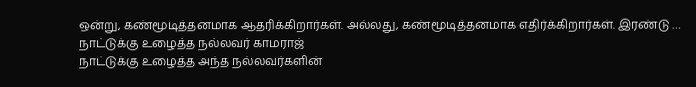ஒன்று, கண்மூடித்தனமாக ஆதரிக்கிறார்கள். அல்லது, கண்மூடித்தனமாக எதிர்க்கிறார்கள். இரண்டு …
நாட்டுக்கு உழைத்த நல்லவர் காமராஜ்
நாட்டுக்கு உழைத்த அந்த நல்லவர்களின்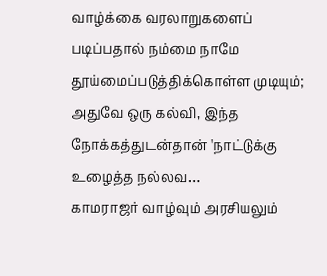வாழ்க்கை வரலாறுகளைப் படிப்பதால் நம்மை நாமே தூய்மைப்படுத்திக்கொள்ள முடியும்; அதுவே ஒரு கல்வி, இந்த நோக்கத்துடன்தான் 'நாட்டுக்கு உழைத்த நல்லவ…
காமராஜர் வாழ்வும் அரசியலும்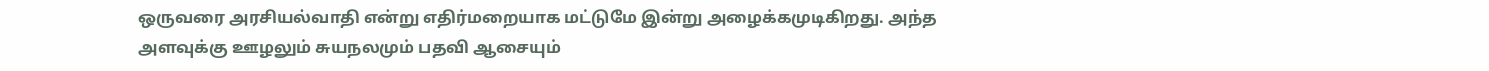ஒருவரை அரசியல்வாதி என்று எதிர்மறையாக மட்டுமே இன்று அழைக்கமுடிகிறது. அந்த அளவுக்கு ஊழலும் சுயநலமும் பதவி ஆசையும்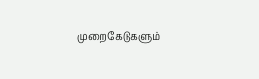முறைகேடுகளும்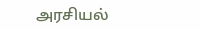அரசியல்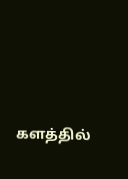களத்தில்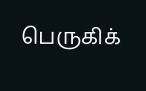பெருகிக்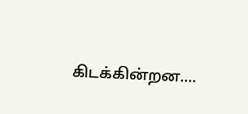கிடக்கின்றன.…